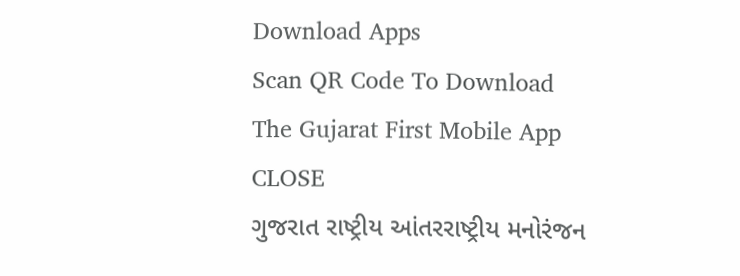Download Apps
Scan QR Code To Download The Gujarat First Mobile App CLOSE
ગુજરાત રાષ્ટ્રીય આંતરરાષ્ટ્રીય મનોરંજન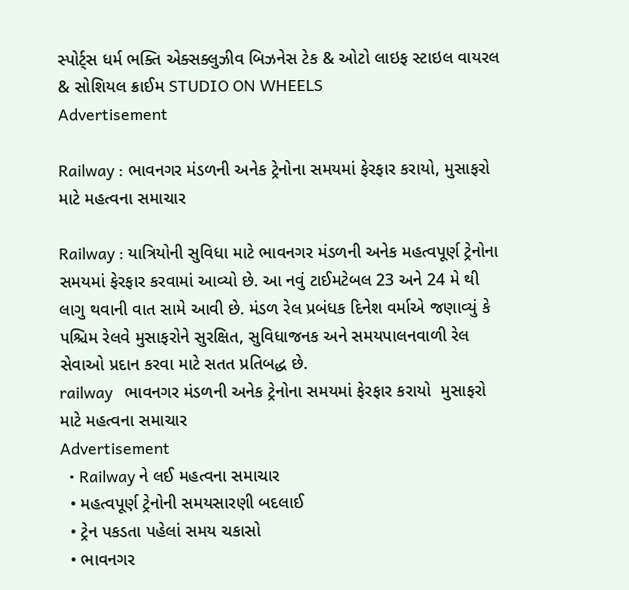સ્પોર્ટ્સ ધર્મ ભક્તિ એક્સક્લુઝીવ બિઝનેસ ટેક & ઓટો લાઇફ સ્ટાઇલ વાયરલ & સોશિયલ ક્રાઈમ STUDIO ON WHEELS
Advertisement

Railway : ભાવનગર મંડળની અનેક ટ્રેનોના સમયમાં ફેરફાર કરાયો, મુસાફરો માટે મહત્વના સમાચાર

Railway : યાત્રિયોની સુવિધા માટે ભાવનગર મંડળની અનેક મહત્વપૂર્ણ ટ્રેનોના સમયમાં ફેરફાર કરવામાં આવ્યો છે. આ નવું ટાઈમટેબલ 23 અને 24 મે થી લાગુ થવાની વાત સામે આવી છે. મંડળ રેલ પ્રબંધક દિનેશ વર્માએ જણાવ્યું કે પશ્ચિમ રેલવે મુસાફરોને સુરક્ષિત, સુવિધાજનક અને સમયપાલનવાળી રેલ સેવાઓ પ્રદાન કરવા માટે સતત પ્રતિબદ્ધ છે.
railway   ભાવનગર મંડળની અનેક ટ્રેનોના સમયમાં ફેરફાર કરાયો  મુસાફરો માટે મહત્વના સમાચાર
Advertisement
  • Railway ને લઈ મહત્વના સમાચાર
  • મહત્વપૂર્ણ ટ્રેનોની સમયસારણી બદલાઈ
  • ટ્રેન પકડતા પહેલાં સમય ચકાસો
  • ભાવનગર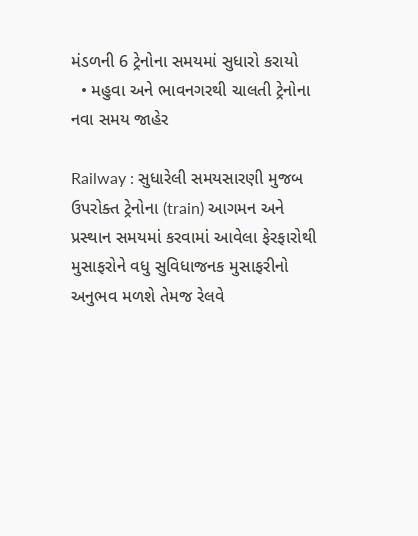મંડળની 6 ટ્રેનોના સમયમાં સુધારો કરાયો
  • મહુવા અને ભાવનગરથી ચાલતી ટ્રેનોના નવા સમય જાહેર

Railway : સુધારેલી સમયસારણી મુજબ ઉપરોક્ત ટ્રેનોના (train) આગમન અને પ્રસ્થાન સમયમાં કરવામાં આવેલા ફેરફારોથી મુસાફરોને વધુ સુવિધાજનક મુસાફરીનો અનુભવ મળશે તેમજ રેલવે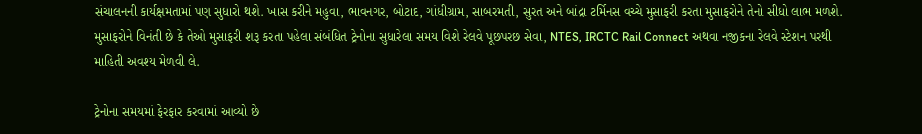સંચાલનની કાર્યક્ષમતામાં પણ સુધારો થશે. ખાસ કરીને મહુવા, ભાવનગર, બોટાદ, ગાંધીગ્રામ, સાબરમતી, સુરત અને બાંદ્રા ટર્મિનસ વચ્ચે મુસાફરી કરતા મુસાફરોને તેનો સીધો લાભ મળશે. મુસાફરોને વિનંતી છે કે તેઓ મુસાફરી શરૂ કરતા પહેલા સંબંધિત ટ્રેનોના સુધારેલા સમય વિશે રેલવે પૂછપરછ સેવા, NTES, IRCTC Rail Connect અથવા નજીકના રેલવે સ્ટેશન પરથી માહિતી અવશ્ય મેળવી લે.

ટ્રેનોના સમયમાં ફેરફાર કરવામાં આવ્યો છે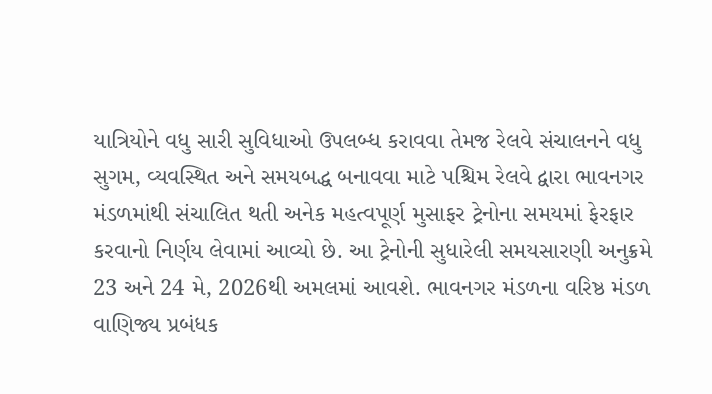યાત્રિયોને વધુ સારી સુવિધાઓ ઉપલબ્ધ કરાવવા તેમજ રેલવે સંચાલનને વધુ સુગમ, વ્યવસ્થિત અને સમયબદ્ધ બનાવવા માટે પશ્ચિમ રેલવે દ્વારા ભાવનગર મંડળમાંથી સંચાલિત થતી અનેક મહત્વપૂર્ણ મુસાફર ટ્રેનોના સમયમાં ફેરફાર કરવાનો નિર્ણય લેવામાં આવ્યો છે. આ ટ્રેનોની સુધારેલી સમયસારણી અનુક્રમે 23 અને 24 મે, 2026થી અમલમાં આવશે. ભાવનગર મંડળના વરિષ્ઠ મંડળ વાણિજ્ય પ્રબંધક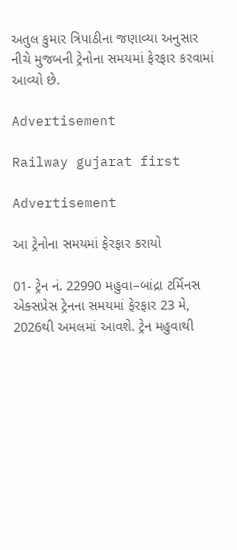અતુલ કુમાર ત્રિપાઠીના જણાવ્યા અનુસાર નીચે મુજબની ટ્રેનોના સમયમાં ફેરફાર કરવામાં આવ્યો છે.

Advertisement

Railway gujarat first

Advertisement

આ ટ્રેનોના સમયમાં ફેરફાર કરાયો

01- ટ્રેન નં. 22990 મહુવા–બાંદ્રા ટર્મિનસ એક્સપ્રેસ ટ્રેનના સમયમાં ફેરફાર 23 મે, 2026થી અમલમાં આવશે. ટ્રેન મહુવાથી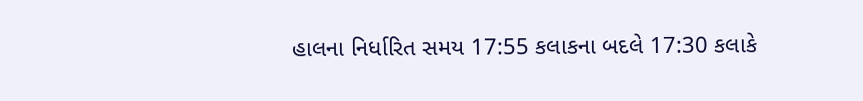હાલના નિર્ધારિત સમય 17:55 કલાકના બદલે 17:30 કલાકે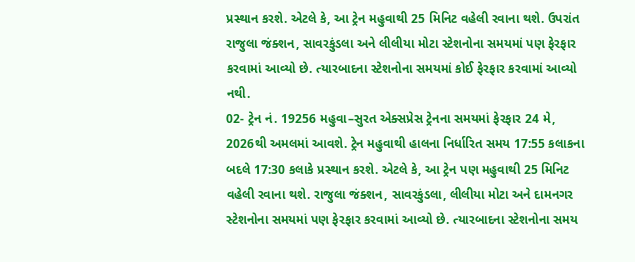પ્રસ્થાન કરશે. એટલે કે, આ ટ્રેન મહુવાથી 25 મિનિટ વહેલી રવાના થશે. ઉપરાંત રાજુલા જંક્શન, સાવરકુંડલા અને લીલીયા મોટા સ્ટેશનોના સમયમાં પણ ફેરફાર કરવામાં આવ્યો છે. ત્યારબાદના સ્ટેશનોના સમયમાં કોઈ ફેરફાર કરવામાં આવ્યો નથી.
02- ટ્રેન નં. 19256 મહુવા–સુરત એક્સપ્રેસ ટ્રેનના સમયમાં ફેરફાર 24 મે, 2026થી અમલમાં આવશે. ટ્રેન મહુવાથી હાલના નિર્ધારિત સમય 17:55 કલાકના બદલે 17:30 કલાકે પ્રસ્થાન કરશે. એટલે કે, આ ટ્રેન પણ મહુવાથી 25 મિનિટ વહેલી રવાના થશે. રાજુલા જંક્શન, સાવરકુંડલા, લીલીયા મોટા અને દામનગર સ્ટેશનોના સમયમાં પણ ફેરફાર કરવામાં આવ્યો છે. ત્યારબાદના સ્ટેશનોના સમય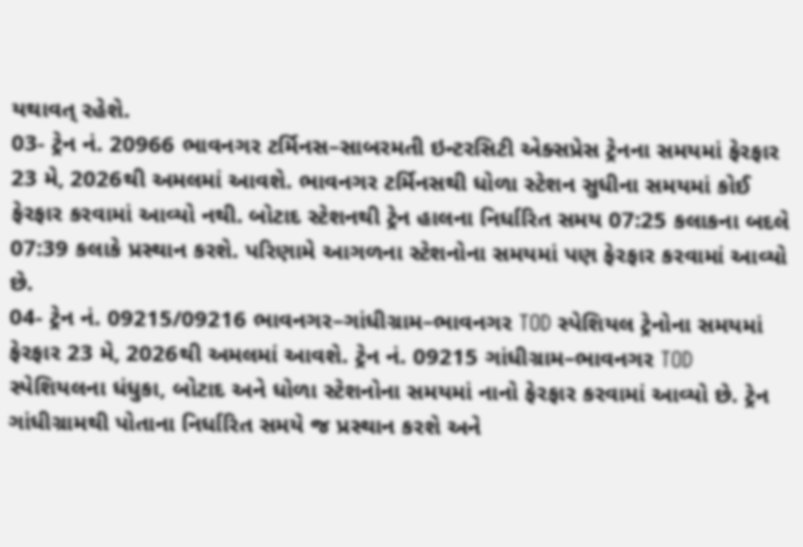યથાવત્ રહેશે.
03- ટ્રેન નં. 20966 ભાવનગર ટર્મિનસ–સાબરમતી ઇન્ટરસિટી એક્સપ્રેસ ટ્રેનના સમયમાં ફેરફાર 23 મે, 2026થી અમલમાં આવશે. ભાવનગર ટર્મિનસથી ધોળા સ્ટેશન સુધીના સમયમાં કોઈ ફેરફાર કરવામાં આવ્યો નથી. બોટાદ સ્ટેશનથી ટ્રેન હાલના નિર્ધારિત સમય 07:25 કલાકના બદલે 07:39 કલાકે પ્રસ્થાન કરશે. પરિણામે આગળના સ્ટેશનોના સમયમાં પણ ફેરફાર કરવામાં આવ્યો છે.
04- ટ્રેન નં. 09215/09216 ભાવનગર–ગાંધીગ્રામ–ભાવનગર TOD સ્પેશિયલ ટ્રેનોના સમયમાં ફેરફાર 23 મે, 2026થી અમલમાં આવશે. ટ્રેન નં. 09215 ગાંધીગ્રામ–ભાવનગર TOD સ્પેશિયલના ધંધુકા, બોટાદ અને ધોળા સ્ટેશનોના સમયમાં નાનો ફેરફાર કરવામાં આવ્યો છે. ટ્રેન ગાંધીગ્રામથી પોતાના નિર્ધારિત સમયે જ પ્રસ્થાન કરશે અને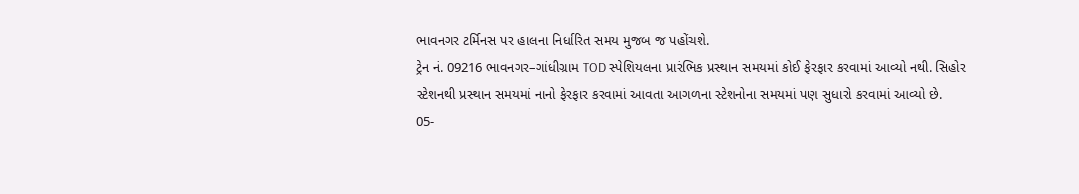ભાવનગર ટર્મિનસ પર હાલના નિર્ધારિત સમય મુજબ જ પહોંચશે.
ટ્રેન નં. 09216 ભાવનગર–ગાંધીગ્રામ TOD સ્પેશિયલના પ્રારંભિક પ્રસ્થાન સમયમાં કોઈ ફેરફાર કરવામાં આવ્યો નથી. સિહોર સ્ટેશનથી પ્રસ્થાન સમયમાં નાનો ફેરફાર કરવામાં આવતા આગળના સ્ટેશનોના સમયમાં પણ સુધારો કરવામાં આવ્યો છે.
05-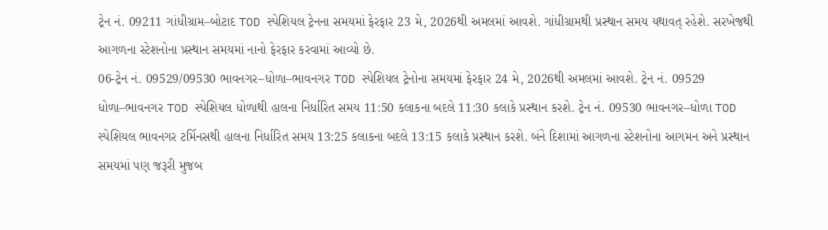ટ્રેન નં. 09211 ગાંધીગ્રામ–બોટાદ TOD સ્પેશિયલ ટ્રેનના સમયમાં ફેરફાર 23 મે, 2026થી અમલમાં આવશે. ગાંધીગ્રામથી પ્રસ્થાન સમય યથાવત્ રહેશે. સરખેજથી આગળના સ્ટેશનોના પ્રસ્થાન સમયમાં નાનો ફેરફાર કરવામાં આવ્યો છે.
06-ટ્રેન નં. 09529/09530 ભાવનગર–ધોળા–ભાવનગર TOD સ્પેશિયલ ટ્રેનોના સમયમાં ફેરફાર 24 મે, 2026થી અમલમાં આવશે. ટ્રેન નં. 09529 ધોળા–ભાવનગર TOD સ્પેશિયલ ધોળાથી હાલના નિર્ધારિત સમય 11:50 કલાકના બદલે 11:30 કલાકે પ્રસ્થાન કરશે. ટ્રેન નં. 09530 ભાવનગર–ધોળા TOD સ્પેશિયલ ભાવનગર ટર્મિનસથી હાલના નિર્ધારિત સમય 13:25 કલાકના બદલે 13:15 કલાકે પ્રસ્થાન કરશે. બંને દિશામાં આગળના સ્ટેશનોના આગમન અને પ્રસ્થાન સમયમાં પણ જરૂરી મુજબ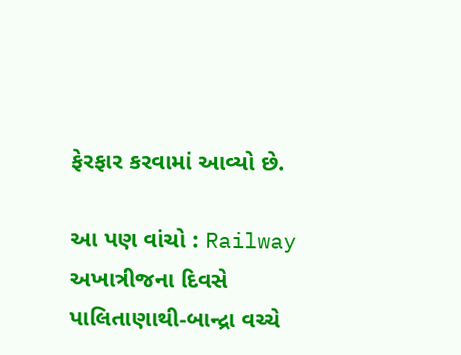ફેરફાર કરવામાં આવ્યો છે.

આ પણ વાંચો : Railway અખાત્રીજના દિવસે પાલિતાણાથી-બાન્દ્રા વચ્ચે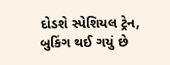દોડશે સ્પેશિયલ ટ્રેન, બુકિંગ થઈ ગયું છે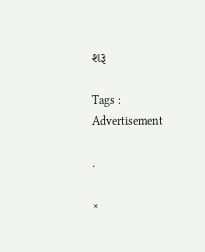શરૂ

Tags :
Advertisement

.

×